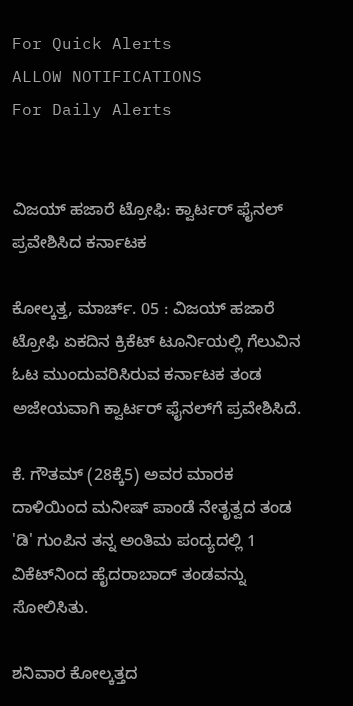For Quick Alerts
ALLOW NOTIFICATIONS
For Daily Alerts


ವಿಜಯ್‌ ಹಜಾರೆ ಟ್ರೋಫಿ: ಕ್ವಾರ್ಟರ್‌ ಫೈನಲ್‌ ಪ್ರವೇಶಿಸಿದ ಕರ್ನಾಟಕ

ಕೋಲ್ಕತ್ತ, ಮಾರ್ಚ್. 05 : ವಿಜಯ್‌ ಹಜಾರೆ ಟ್ರೋಫಿ ಏಕದಿನ ಕ್ರಿಕೆಟ್‌ ಟೂರ್ನಿಯಲ್ಲಿ ಗೆಲುವಿನ ಓಟ ಮುಂದುವರಿಸಿರುವ ಕರ್ನಾಟಕ ತಂಡ ಅಜೇಯವಾಗಿ ಕ್ವಾರ್ಟರ್ ಫೈನಲ್‌ಗೆ ಪ್ರವೇಶಿಸಿದೆ.

ಕೆ. ಗೌತಮ್ (28ಕ್ಕೆ5) ಅವರ ಮಾರಕ ದಾಳಿಯಿಂದ ಮನೀಷ್ ಪಾಂಡೆ ನೇತೃತ್ವದ ತಂಡ 'ಡಿ' ಗುಂಪಿನ ತನ್ನ ಅಂತಿಮ ಪಂದ್ಯದಲ್ಲಿ 1 ವಿಕೆಟ್‌ನಿಂದ ಹೈದರಾಬಾದ್‌ ತಂಡವನ್ನು ಸೋಲಿಸಿತು.

ಶನಿವಾರ ಕೋಲ್ಕತ್ತದ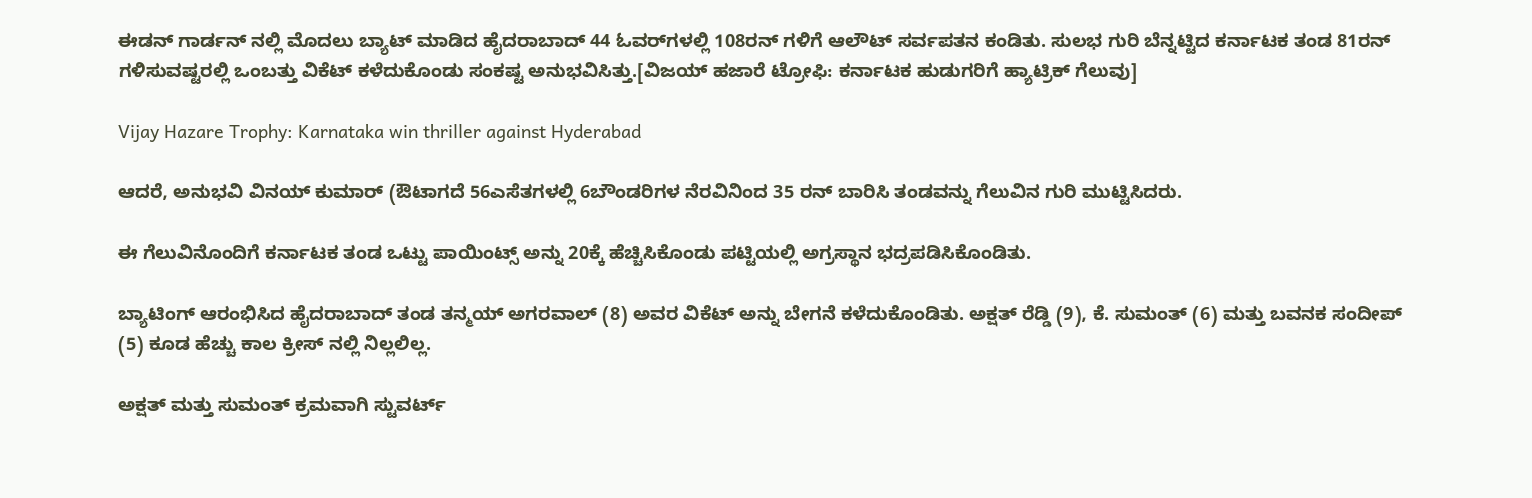ಈಡನ್ ಗಾರ್ಡನ್ ನಲ್ಲಿ ಮೊದಲು ಬ್ಯಾಟ್ ಮಾಡಿದ ಹೈದರಾಬಾದ್‌ 44 ಓವರ್‌ಗಳಲ್ಲಿ 108ರನ್ ಗಳಿಗೆ ಆಲೌಟ್ ಸರ್ವಪತನ ಕಂಡಿತು. ಸುಲಭ ಗುರಿ ಬೆನ್ನಟ್ಟಿದ ಕರ್ನಾಟಕ ತಂಡ 81ರನ್ ಗಳಿಸುವಷ್ಟರಲ್ಲಿ ಒಂಬತ್ತು ವಿಕೆಟ್‌ ಕಳೆದುಕೊಂಡು ಸಂಕಷ್ಟ ಅನುಭವಿಸಿತ್ತು.[ವಿಜಯ್‌ ಹಜಾರೆ ಟ್ರೋಫಿ: ಕರ್ನಾಟಕ ಹುಡುಗರಿಗೆ ಹ್ಯಾಟ್ರಿಕ್ ಗೆಲುವು]

Vijay Hazare Trophy: Karnataka win thriller against Hyderabad

ಆದರೆ, ಅನುಭವಿ ವಿನಯ್ ಕುಮಾರ್‌ (ಔಟಾಗದೆ 56ಎಸೆತಗಳಲ್ಲಿ 6ಬೌಂಡರಿಗಳ ನೆರವಿನಿಂದ 35 ರನ್ ಬಾರಿಸಿ ತಂಡವನ್ನು ಗೆಲುವಿನ ಗುರಿ ಮುಟ್ಟಿಸಿದರು.

ಈ ಗೆಲುವಿನೊಂದಿಗೆ ಕರ್ನಾಟಕ ತಂಡ ಒಟ್ಟು ಪಾಯಿಂಟ್ಸ್ ಅನ್ನು 20ಕ್ಕೆ ಹೆಚ್ಚಿಸಿಕೊಂಡು ಪಟ್ಟಿಯಲ್ಲಿ ಅಗ್ರಸ್ಥಾನ ಭದ್ರಪಡಿಸಿಕೊಂಡಿತು.

ಬ್ಯಾಟಿಂಗ್‌ ಆರಂಭಿಸಿದ ಹೈದರಾಬಾದ್ ತಂಡ ತನ್ಮಯ್ ಅಗರವಾಲ್ (8) ಅವರ ವಿಕೆಟ್‌ ಅನ್ನು ಬೇಗನೆ ಕಳೆದುಕೊಂಡಿತು. ಅಕ್ಷತ್ ರೆಡ್ಡಿ (9), ಕೆ. ಸುಮಂತ್ (6) ಮತ್ತು ಬವನಕ ಸಂದೀಪ್‌ (5) ಕೂಡ ಹೆಚ್ಚು ಕಾಲ ಕ್ರೀಸ್ ನಲ್ಲಿ ನಿಲ್ಲಲಿಲ್ಲ.

ಅಕ್ಷತ್ ಮತ್ತು ಸುಮಂತ್ ಕ್ರಮವಾಗಿ ಸ್ಟುವರ್ಟ್‌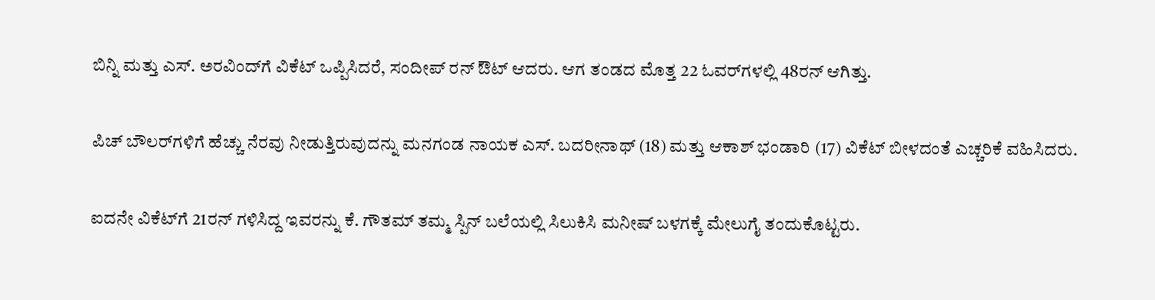ಬಿನ್ನಿ ಮತ್ತು ಎಸ್‌. ಅರವಿಂದ್‌ಗೆ ವಿಕೆಟ್‌ ಒಪ್ಪಿಸಿದರೆ, ಸಂದೀಪ್‌ ರನ್‌ ಔಟ್ ಆದರು. ಆಗ ತಂಡದ ಮೊತ್ತ 22 ಓವರ್‌ಗಳಲ್ಲಿ 48ರನ್ ಆಗಿತ್ತು.

ಪಿಚ್ ಬೌಲರ್‌ಗಳಿಗೆ ಹೆಚ್ಚು ನೆರವು ನೀಡುತ್ತಿರುವುದನ್ನು ಮನಗಂಡ ನಾಯಕ ಎಸ್‌. ಬದರೀನಾಥ್ (18) ಮತ್ತು ಆಕಾಶ್ ಭಂಡಾರಿ (17) ವಿಕೆಟ್‌ ಬೀಳದಂತೆ ಎಚ್ಚರಿಕೆ ವಹಿಸಿದರು.

ಐದನೇ ವಿಕೆಟ್‌ಗೆ 21ರನ್ ಗಳಿಸಿದ್ದ ಇವರನ್ನು ಕೆ. ಗೌತಮ್ ತಮ್ಮ ಸ್ಪಿನ್‌ ಬಲೆಯಲ್ಲಿ ಸಿಲುಕಿಸಿ ಮನೀಷ್ ಬಳಗಕ್ಕೆ ಮೇಲುಗೈ ತಂದುಕೊಟ್ಟರು.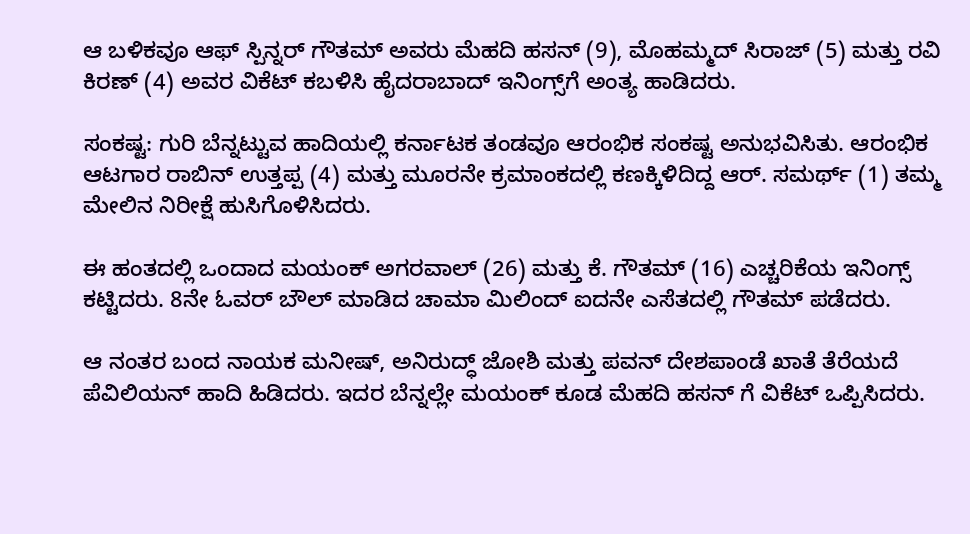ಆ ಬಳಿಕವೂ ಆಫ್‌ ಸ್ಪಿನ್ನರ್‌ ಗೌತಮ್ ಅವರು ಮೆಹದಿ ಹಸನ್ (9), ಮೊಹಮ್ಮದ್ ಸಿರಾಜ್ (5) ಮತ್ತು ರವಿ ಕಿರಣ್ (4) ಅವರ ವಿಕೆಟ್‌ ಕಬಳಿಸಿ ಹೈದರಾಬಾದ್‌ ಇನಿಂಗ್ಸ್‌ಗೆ ಅಂತ್ಯ ಹಾಡಿದರು.

ಸಂಕಷ್ಟ: ಗುರಿ ಬೆನ್ನಟ್ಟುವ ಹಾದಿಯಲ್ಲಿ ಕರ್ನಾಟಕ ತಂಡವೂ ಆರಂಭಿಕ ಸಂಕಷ್ಟ ಅನುಭವಿಸಿತು. ಆರಂಭಿಕ ಆಟಗಾರ ರಾಬಿನ್‌ ಉತ್ತಪ್ಪ (4) ಮತ್ತು ಮೂರನೇ ಕ್ರಮಾಂಕದಲ್ಲಿ ಕಣಕ್ಕಿಳಿದಿದ್ದ ಆರ್‌. ಸಮರ್ಥ್ (1) ತಮ್ಮ ಮೇಲಿನ ನಿರೀಕ್ಷೆ ಹುಸಿಗೊಳಿಸಿದರು.

ಈ ಹಂತದಲ್ಲಿ ಒಂದಾದ ಮಯಂಕ್ ಅಗರವಾಲ್ (26) ಮತ್ತು ಕೆ. ಗೌತಮ್ (16) ಎಚ್ಚರಿಕೆಯ ಇನಿಂಗ್ಸ್‌ ಕಟ್ಟಿದರು. 8ನೇ ಓವರ್‌ ಬೌಲ್‌ ಮಾಡಿದ ಚಾಮಾ ಮಿಲಿಂದ್ ಐದನೇ ಎಸೆತದಲ್ಲಿ ಗೌತಮ್ ಪಡೆದರು.

ಆ ನಂತರ ಬಂದ ನಾಯಕ ಮನೀಷ್, ಅನಿರುದ್ಧ್ ಜೋಶಿ ಮತ್ತು ಪವನ್‌ ದೇಶಪಾಂಡೆ ಖಾತೆ ತೆರೆಯದೆ ಪೆವಿಲಿಯನ್ ಹಾದಿ ಹಿಡಿದರು. ಇದರ ಬೆನ್ನಲ್ಲೇ ಮಯಂಕ್ ಕೂಡ ಮೆಹದಿ ಹಸನ್ ಗೆ ವಿಕೆಟ್‌ ಒಪ್ಪಿಸಿದರು.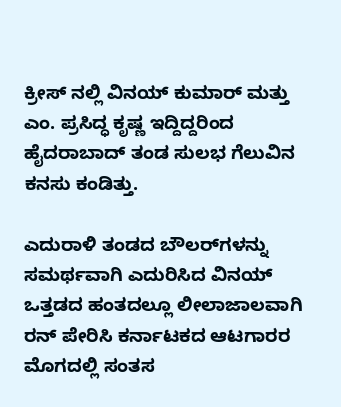ಕ್ರೀಸ್ ನಲ್ಲಿ ವಿನಯ್ ಕುಮಾರ್‌ ಮತ್ತು ಎಂ. ಪ್ರಸಿದ್ಧ ಕೃಷ್ಣ ಇದ್ದಿದ್ದರಿಂದ ಹೈದರಾಬಾದ್‌ ತಂಡ ಸುಲಭ ಗೆಲುವಿನ ಕನಸು ಕಂಡಿತ್ತು.

ಎದುರಾಳಿ ತಂಡದ ಬೌಲರ್‌ಗಳನ್ನು ಸಮರ್ಥವಾಗಿ ಎದುರಿಸಿದ ವಿನಯ್ ಒತ್ತಡದ ಹಂತದಲ್ಲೂ ಲೀಲಾಜಾಲವಾಗಿ ರನ್‌ ಪೇರಿಸಿ ಕರ್ನಾಟಕದ ಆಟಗಾರರ ಮೊಗದಲ್ಲಿ ಸಂತಸ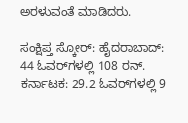ಅರಳುವಂತೆ ಮಾಡಿದರು.

ಸಂಕ್ಷಿಪ್ತ ಸ್ಕೋರ್‌: ಹೈದರಾಬಾದ್‌: 44 ಓವರ್‌ಗಳಲ್ಲಿ 108 ರನ್. ಕರ್ನಾಟಕ: 29.2 ಓವರ್‌ಗಳಲ್ಲಿ 9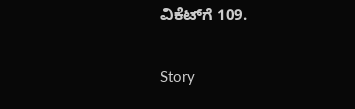ವಿಕೆಟ್‌ಗೆ 109.

Story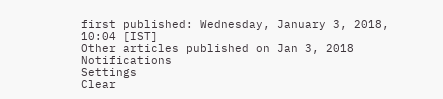first published: Wednesday, January 3, 2018, 10:04 [IST]
Other articles published on Jan 3, 2018
Notifications
Settings
Clear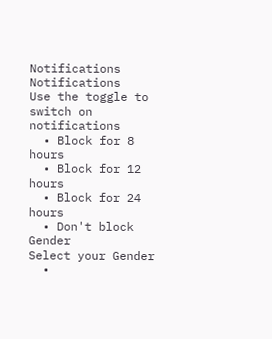Notifications
Notifications
Use the toggle to switch on notifications
  • Block for 8 hours
  • Block for 12 hours
  • Block for 24 hours
  • Don't block
Gender
Select your Gender
  •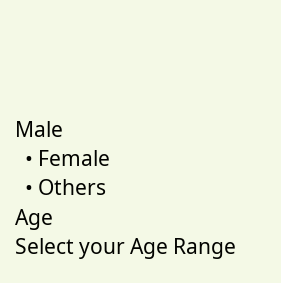Male
  • Female
  • Others
Age
Select your Age Range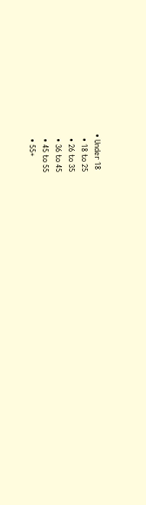• Under 18
  • 18 to 25
  • 26 to 35
  • 36 to 45
  • 45 to 55
  • 55+